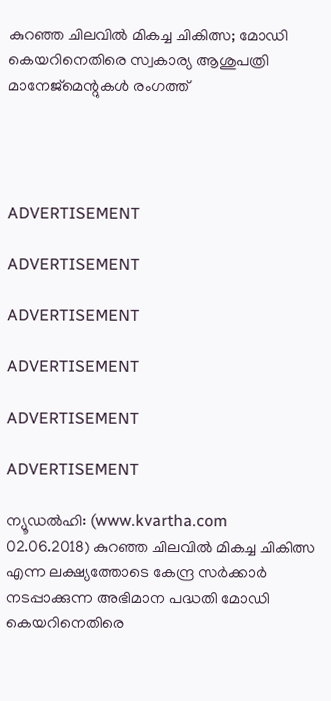കുറഞ്ഞ ചിലവില്‍ മികച്ച ചികിത്സ; മോഡി കെയറിനെതിരെ സ്വകാര്യ ആശുപത്രി മാനേജ്‌മെന്റുകള്‍ രംഗത്ത്




ADVERTISEMENT

ADVERTISEMENT

ADVERTISEMENT

ADVERTISEMENT

ADVERTISEMENT

ADVERTISEMENT

ന്യൂഡല്‍ഹി: (www.kvartha.com 02.06.2018) കുറഞ്ഞ ചിലവില്‍ മികച്ച ചികിത്സ എന്ന ലക്ഷ്യത്തോടെ കേന്ദ്ര സര്‍ക്കാര്‍ നടപ്പാക്കുന്ന അഭിമാന പദ്ധതി മോഡി കെയറിനെതിരെ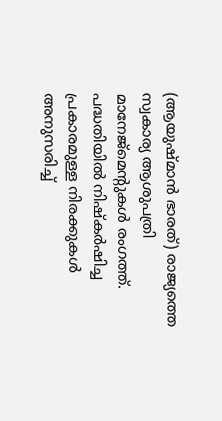(ആയുഷ്മാന്‍ ഭാരത്) രാജ്യത്തെ സ്വകാര്യ ആശുപത്രി മാനേജ്‌മെന്റുകള്‍ രംഗത്ത്. പദ്ധതിയില്‍ നിഷ്‌കര്‍ഷിച്ച പ്രകാരമുള്ള നിരക്കുകള്‍ അനുസരിച്ച്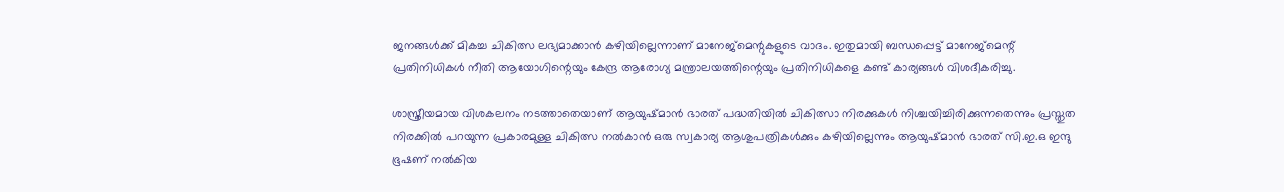ജനങ്ങള്‍ക്ക് മികച്ച ചികിത്സ ലഭ്യമാക്കാന്‍ കഴിയില്ലെന്നാണ് മാനേജ്‌മെന്റുകളുടെ വാദം. ഇതുമായി ബന്ധപ്പെട്ട് മാനേജ്‌മെന്റ് പ്രതിനിധികള്‍ നീതി ആയോഗിന്റെയും കേന്ദ്ര ആരോഗ്യ മന്ത്രാലയത്തിന്റെയും പ്രതിനിധികളെ കണ്ട് കാര്യങ്ങള്‍ വിശദീകരിച്ചു.

ശാസ്ത്രീയമായ വിശകലനം നടത്താതെയാണ് ആയുഷ്മാന്‍ ഭാരത് പദ്ധതിയില്‍ ചികിത്സാ നിരക്കുകള്‍ നിശ്ചയിച്ചിരിക്കുന്നതെന്നും പ്രസ്തുത നിരക്കില്‍ പറയുന്ന പ്രകാരമുള്ള ചികിത്സ നല്‍കാന്‍ ഒരു സ്വകാര്യ ആശുപത്രികള്‍ക്കും കഴിയില്ലെന്നും ആയുഷ്മാന്‍ ഭാരത് സി.ഇ.ഒ ഇന്ദു ഭൂഷണ് നല്‍കിയ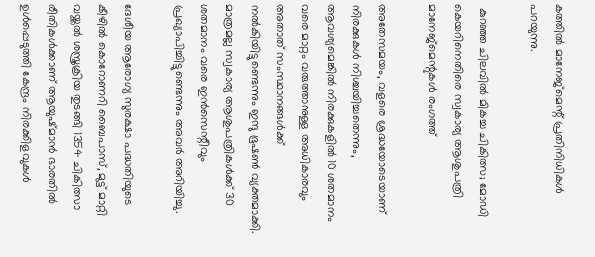കത്തില്‍ മാനേജ്‌മെന്റ് പ്രതിനിധികള്‍ പറയുന്നു.

 കുറഞ്ഞ ചിലവില്‍ മികച്ച ചികിത്സ; മോഡി കെയറിനെതിരെ സ്വകാര്യ ആശുപത്രി മാനേജ്‌മെന്റുകള്‍ രംഗത്ത്

അതേസമയം, വളരെ ശ്രദ്ധയോടെയാണ് നിരക്കുകള്‍ നിശ്ചയിച്ചതെന്നും, ആവശ്യമെങ്കില്‍ നിരക്കുകളില്‍ 10 ശതമാനം വരെ മാറ്റം വരുത്താനുള്ള അധികാരവും അതാത് സംസ്ഥാനങ്ങള്‍ക്ക് നല്‍കിയിട്ടുണ്ടെന്നും ഇന്ദു ഭൂഷണ്‍ വ്യക്തമാക്കി. മാത്രമല്ല സ്വകാര്യ ആശുപത്രികള്‍ക്ക് 30 ശതമാനം വരെ ഇന്‍സെന്റീവും പ്രഖ്യാപിച്ചിട്ടുണ്ടെന്നും അവര്‍ അറിയിച്ചു.

ദേശീയ ആരോഗ്യ സുരക്ഷാ പദ്ധതിയുടെ കീഴില്‍ കൊറോണറി ബൈപാസ്, മുട്ട് മാറ്റി വയ്ക്കല്‍ ശസ്ത്രക്രിയ തുടങ്ങി 1354 ചികിത്സാ രീതികള്‍ക്കാണ് ആയുഷ്മാന്‍ ഭാരതില്‍ ഉള്‍പ്പെടുത്തി കേന്ദ്രം നിരക്കിളവുകള്‍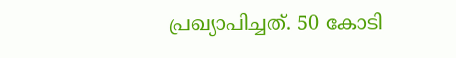പ്രഖ്യാപിച്ചത്. 50 കോടി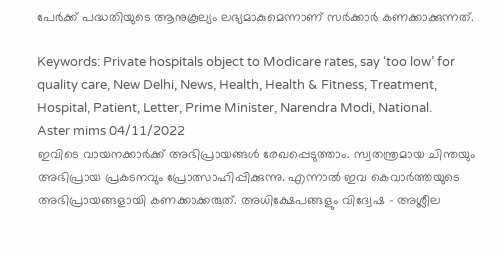പേര്‍ക്ക് പദ്ധതിയുടെ ആനുകൂല്യം ലഭ്യമാകുമെന്നാണ് സര്‍ക്കാര്‍ കണക്കാക്കുന്നത്.

Keywords: Private hospitals object to Modicare rates, say ‘too low’ for quality care, New Delhi, News, Health, Health & Fitness, Treatment, Hospital, Patient, Letter, Prime Minister, Narendra Modi, National.
Aster mims 04/11/2022
ഇവിടെ വായനക്കാർക്ക് അഭിപ്രായങ്ങൾ രേഖപ്പെടുത്താം. സ്വതന്ത്രമായ ചിന്തയും അഭിപ്രായ പ്രകടനവും പ്രോത്സാഹിപ്പിക്കുന്നു. എന്നാൽ ഇവ കെവാർത്തയുടെ അഭിപ്രായങ്ങളായി കണക്കാക്കരുത്. അധിക്ഷേപങ്ങളും വിദ്വേഷ - അശ്ലീല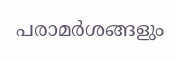പരാമർശങ്ങളും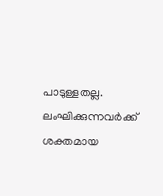പാടുള്ളതല്ല. ലംഘിക്കുന്നവർക്ക് ശക്തമായ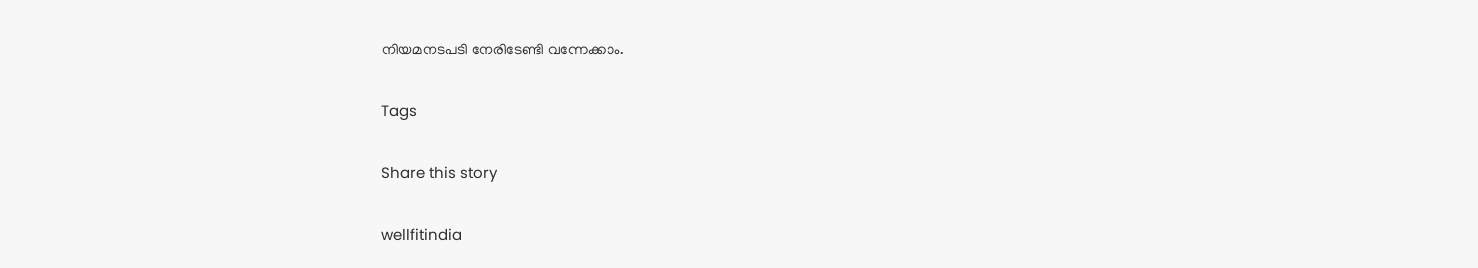നിയമനടപടി നേരിടേണ്ടി വന്നേക്കാം.

Tags

Share this story

wellfitindia